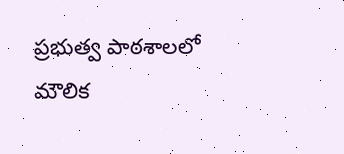ప్రభుత్వ పాఠశాలలో మౌలిక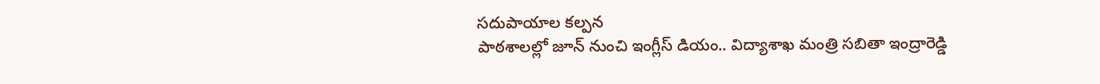సదుపాయాల కల్పన
పాఠశాలల్లో జూన్ నుంచి ఇంగ్లీస్ డియం.. విద్యాశాఖ మంత్రి సబితా ఇంద్రారెడ్డి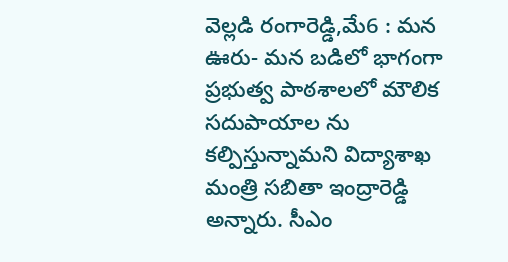వెల్లడి రంగారెడ్డి,మే6 : మన ఊరు- మన బడిలో భాగంగా ప్రభుత్వ పాఠశాలలో మౌలిక సదుపాయాల ను కల్పిస్తున్నామని విద్యాశాఖ మంత్రి సబితా ఇంద్రారెడ్డి అన్నారు. సీఎం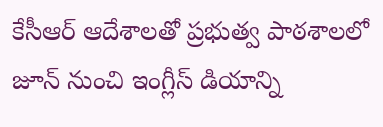కేసీఆర్ ఆదేశాలతో ప్రభుత్వ పాఠశాలలో జూన్ నుంచి ఇంగ్లీస్ డియాన్ని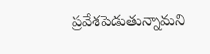ప్రవేశపెడుతున్నామని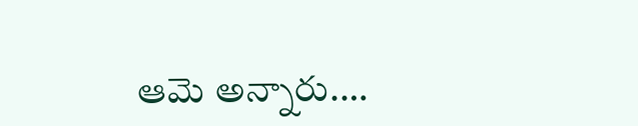ఆమె అన్నారు.…